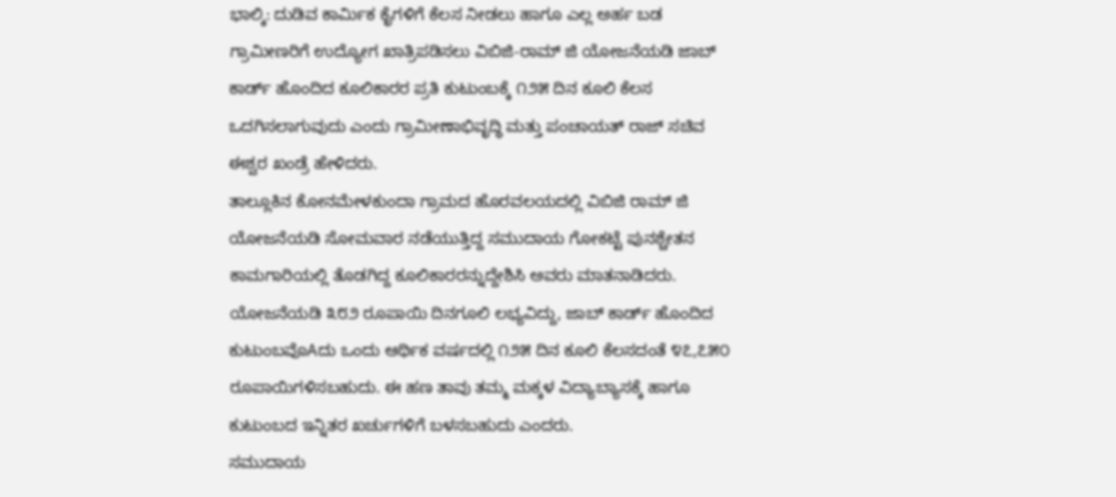ಭಾಲ್ಕಿ: ದುಡಿವ ಕಾರ್ಮಿಕ ಕೈಗಳಿಗೆ ಕೆಲಸ ನೀಡಲು ಹಾಗೂ ಎಲ್ಲ ಅರ್ಹ ಬಡ ಗ್ರಾಮೀಣರಿಗೆ ಉದ್ಯೋಗ ಖಾತ್ರಿಪಡಿಸಲು ವಿಬಿಜಿ-ರಾಮ್ ಜಿ ಯೋಜನೆಯಡಿ ಜಾಬ್ ಕಾರ್ಡ್ ಹೊಂದಿದ ಕೂಲಿಕಾರರ ಪ್ರತಿ ಕುಟುಂಬಕ್ಕೆ ೧೨೫ ದಿನ ಕೂಲಿ ಕೆಲಸ ಒದಗಿಸಲಾಗುವುದು ಎಂದು ಗ್ರಾಮೀಣಾಭಿವೃದ್ಧಿ ಮತ್ತು ಪಂಚಾಯತ್ ರಾಜ್ ಸಚಿವ ಈಶ್ವರ ಖಂಡ್ರೆ ಹೇಳಿದರು.
ತಾಲ್ಲೂಕಿನ ಕೋನಮೇಳಕುಂದಾ ಗ್ರಾಮದ ಹೊರವಲಯದಲ್ಲಿ ವಿಬಿಜಿ ರಾಮ್ ಜಿ ಯೋಜನೆಯಡಿ ಸೋಮವಾರ ನಡೆಯುತ್ತಿದ್ದ ಸಮುದಾಯ ಗೋಕಟ್ಟೆ ಪುನಶ್ಚೇತನ ಕಾಮಗಾರಿಯಲ್ಲಿ ತೊಡಗಿದ್ದ ಕೂಲಿಕಾರರನ್ನುದ್ದೇಶಿಸಿ ಅವರು ಮಾತನಾಡಿದರು.
ಯೋಜನೆಯಡಿ ೩೮೨ ರೂಪಾಯಿ ದಿನಗೂಲಿ ಲಭ್ಯವಿದ್ದು, ಜಾಬ್ ಕಾರ್ಡ್ ಹೊಂದಿದ ಕುಟುಂಬವೊAದು ಒಂದು ಆರ್ಥಿಕ ವರ್ಷದಲ್ಲಿ ೧೨೫ ದಿನ ಕೂಲಿ ಕೆಲಸದಂತೆ ೪೭,೭೫೦ ರೂಪಾಯಿಗಳಿಸಬಹುದು. ಈ ಹಣ ತಾವು ತಮ್ಮ ಮಕ್ಕಳ ವಿದ್ಯಾಬ್ಯಾಸಕ್ಕೆ ಹಾಗೂ ಕುಟುಂಬದ ಇನ್ನಿತರ ಖರ್ಚುಗಳಿಗೆ ಬಳಸಬಹುದು ಎಂದರು.
ಸಮುದಾಯ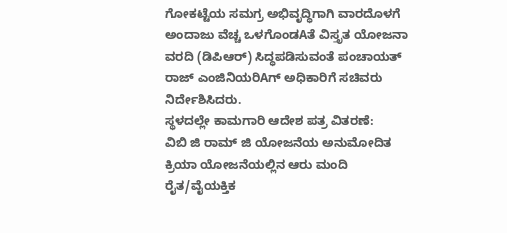ಗೋಕಟ್ಟೆಯ ಸಮಗ್ರ ಅಭಿವೃದ್ಧಿಗಾಗಿ ವಾರದೊಳಗೆ ಅಂದಾಜು ವೆಚ್ಚ ಒಳಗೊಂಡAತೆ ವಿಸ್ತೃತ ಯೋಜನಾ ವರದಿ (ಡಿಪಿಆರ್) ಸಿದ್ಧಪಡಿಸುವಂತೆ ಪಂಚಾಯತ್ ರಾಜ್ ಎಂಜಿನಿಯರಿAಗ್ ಅಧಿಕಾರಿಗೆ ಸಚಿವರು ನಿರ್ದೇಶಿಸಿದರು.
ಸ್ಥಳದಲ್ಲೇ ಕಾಮಗಾರಿ ಆದೇಶ ಪತ್ರ ವಿತರಣೆ:
ವಿಬಿ ಜಿ ರಾಮ್ ಜಿ ಯೋಜನೆಯ ಅನುಮೋದಿತ ಕ್ರಿಯಾ ಯೋಜನೆಯಲ್ಲಿನ ಆರು ಮಂದಿ ರೈತ/ವೈಯಕ್ತಿಕ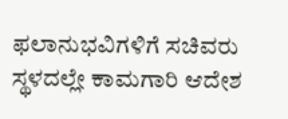ಫಲಾನುಭವಿಗಳಿಗೆ ಸಚಿವರು ಸ್ಥಳದಲ್ಲೇ ಕಾಮಗಾರಿ ಆದೇಶ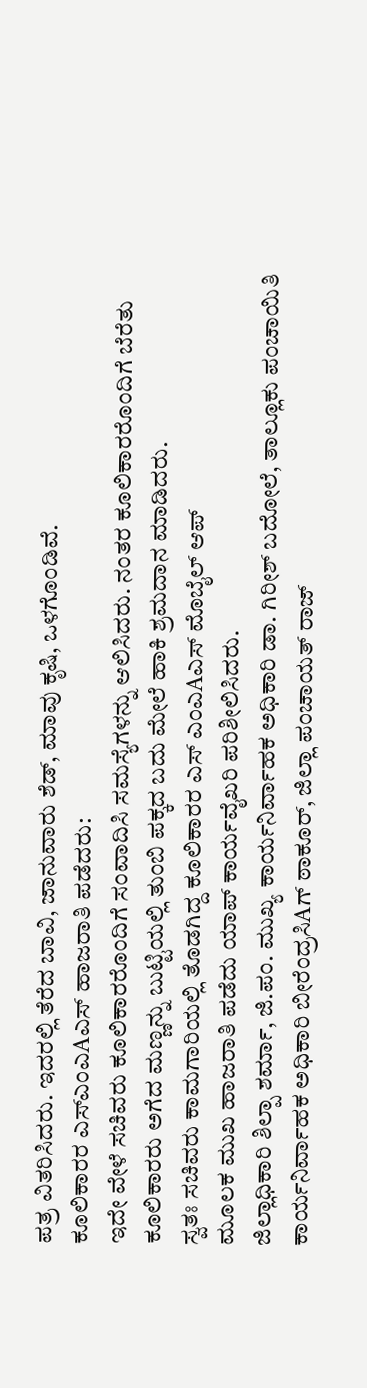ಪತ್ರ ವಿತರಿಸಿದರು. ಇದರಲ್ಲಿ ತೆರೆದ ಬಾವಿ, ಜಾನುವಾರು ಶೆಡ್, ಮಾವು ಕೃಷಿ, ಒಳಗೊಂಡಿವೆ.
ಕೂಲಿಕಾರರ ಎಸ್ಎಂಎAಎಸ್ ಹಾಜರಾತಿ ಪಡೆದರು:
ಇದೇ ವೇಳೆ ಸಚಿವರು ಕೂಲಿಕಾರರೊಂದಿಗೆ ಸಂವಾದಿಸಿ ಸಮಸ್ಯೆಗಳನ್ನು ಆಲಿಸಿದರು. ನಂತರ ಕೂಲಿಕಾರರೊಂದಿಗೆ ಬೆರೆತು ಕೂಲಿಕಾರರು ಅಗೆದ ಮಣ್ಣನ್ನು ಬುಟ್ಟಿಯಲ್ಲಿ ತುಂಬಿ ಪಕ್ಕದ ಬದು ಮೇಲೆ ಹಾಕಿ ಶ್ರಮದಾನ ಮಾಡಿದರು.
ಸ್ವತಃ ಸಚಿವರು ಕಾಮಗಾರಿಯಲ್ಲಿ ತೊಡಗಿದ್ದ ಕೂಲಿಕಾರರ ಎಸ್ ಎಂಎAಎಸ್ ಮೊಬೈಲ್ ಆಪ್
ಮೂಲಕ ಮುಖ ಹಾಜರಾತಿ ಪಡೆದು ಯಾಪ್ ಕಾರ್ಯವೈಖರಿ ಪರಿಶೀಲಿಸಿದರು.
ಜಿಲ್ಲಾಧಿಕಾರಿ ಶಿಲ್ಪಾ ಶರ್ಮಾ, ಜಿ.ಪಂ. ಮುಖ್ಯ ಕಾರ್ಯನಿರ್ವಾಹಕ ಅಧಿಕಾರಿ ಡಾ. ಗಿರೀಶ್ ಬದೋಲೆ, ತಾಲ್ಲೂಕು ಪಂಚಾಯಿತಿ ಕಾರ್ಯನಿರ್ವಾಹಕ ಅಧಿಕಾರಿ ಬೀರೆಂದ್ರಸಿAಗ್ ಠಾಕೂರ್, ಜಿಲ್ಲಾ ಪಂಚಾಯತ್ ರಾಜ್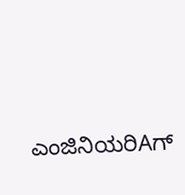ಎಂಜಿನಿಯರಿAಗ್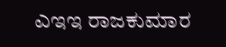ಎಇಇ ರಾಜಕುಮಾರ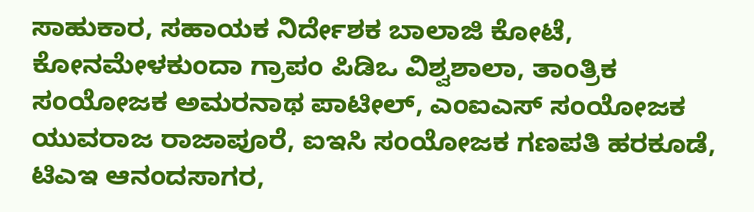ಸಾಹುಕಾರ, ಸಹಾಯಕ ನಿರ್ದೇಶಕ ಬಾಲಾಜಿ ಕೋಟೆ, ಕೋನಮೇಳಕುಂದಾ ಗ್ರಾಪಂ ಪಿಡಿಒ ವಿಶ್ವಶಾಲಾ, ತಾಂತ್ರಿಕ ಸಂಯೋಜಕ ಅಮರನಾಥ ಪಾಟೀಲ್, ಎಂಐಎಸ್ ಸಂಯೋಜಕ ಯುವರಾಜ ರಾಜಾಪೂರೆ, ಐಇಸಿ ಸಂಯೋಜಕ ಗಣಪತಿ ಹರಕೂಡೆ, ಟಿಎಇ ಆನಂದಸಾಗರ,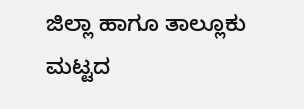ಜಿಲ್ಲಾ ಹಾಗೂ ತಾಲ್ಲೂಕು ಮಟ್ಟದ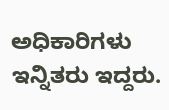ಅಧಿಕಾರಿಗಳು ಇನ್ನಿತರು ಇದ್ದರು.